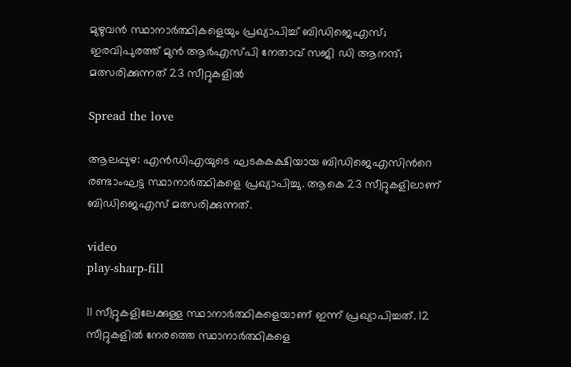മുഴുവൻ സ്ഥാനാര്‍ത്ഥികളെയും പ്രഖ്യാപിച്ച് ബിഡിജെഎസ്; ഇരവിപുരത്ത് മുൻ ആര്‍എസ്‍പി നേതാവ് സജി ഡി ആനന്ദ്; മത്സരിക്കുന്നത് 23 സീറ്റുകളിൽ

Spread the love

ആലപ്പുഴ: എൻഡിഎയുടെ ഘടകകക്ഷിയായ ബിഡിജെഎസിന്‍റെ രണ്ടാംഘട്ട സ്ഥാനാര്‍ത്ഥികളെ പ്രഖ്യാപിച്ചു. ആകെ 23 സീറ്റുകളിലാണ് ബിഡിജെഎസ് മത്സരിക്കുന്നത്.

video
play-sharp-fill

11 സീറ്റുകളിലേക്കുള്ള സ്ഥാനാര്‍ത്ഥികളെയാണ് ഇന്ന് പ്രഖ്യാപിച്ചത്. 12 സീറ്റുകളിൽ നേരത്തെ സ്ഥാനാര്‍ത്ഥികളെ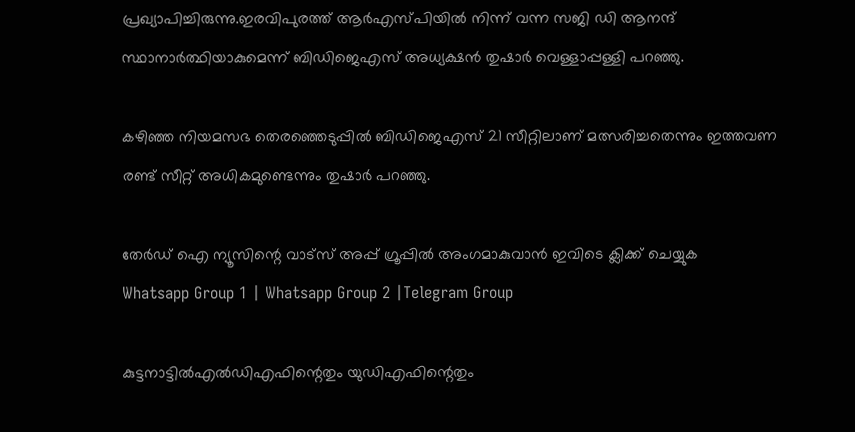പ്രഖ്യാപിച്ചിരുന്നു.ഇരവിപുരത്ത് ആര്‍എസ്‍പിയിൽ നിന്ന് വന്ന സജി ഡ‍ി ആനന്ദ് സ്ഥാനാര്‍ത്ഥിയാകുമെന്ന് ബിഡിജെഎസ് അധ്യക്ഷൻ തുഷാര്‍ വെള്ളാപ്പള്ളി പറഞ്ഞു.

കഴിഞ്ഞ നിയമസഭ തെരഞ്ഞെടുപ്പിൽ ബിഡിജെഎസ് 21 സീറ്റിലാണ് മത്സരിച്ചതെന്നും ഇത്തവണ രണ്ട് സീറ്റ് അധികമുണ്ടെന്നും തുഷാര്‍ പറഞ്ഞു.

തേർഡ് ഐ ന്യൂസിന്റെ വാട്സ് അപ്പ് ഗ്രൂപ്പിൽ അംഗമാകുവാൻ ഇവിടെ ക്ലിക്ക് ചെയ്യുക
Whatsapp Group 1 | Whatsapp Group 2 |Telegram Group

കുട്ടനാട്ടിൽഎൽഡിഎഫിന്റെതും യുഡിഎഫിന്റെതും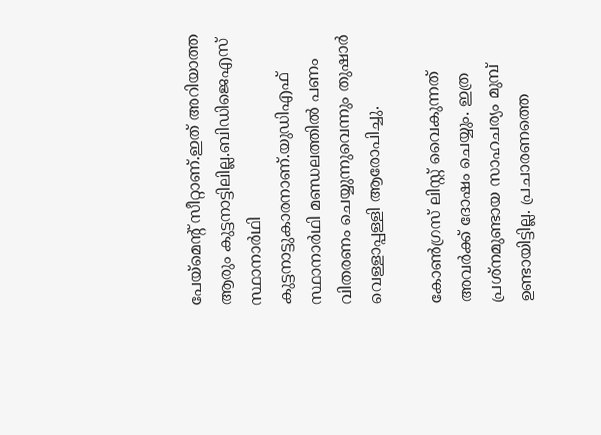പേയ്മെന്റ് സീറ്റാണ്.ഇത് അറിയാത്ത ആരും കുട്ടനാട്ടിലില്ല.ബിഡിജെഎസ് സ്ഥാനാർഥി കുട്ടനാട്ടുകാരനാണ്.യുഡിഎഫ് സ്ഥാനാർഥി മണ്ഡലത്തിൽ പണം വിതരണം ചെയ്യുന്നുവെന്നും തുഷാര്‍ വെള്ളാപ്പള്ളി ആരോപിച്ചു.

കോണ്‍ഗ്രസ് ലിസ്റ്റ് വൈകുന്നത് അവര്‍ക്ക് ദോഷം ചെയ്യും. ഇത്ര പ്രശ്നമുണ്ടായ സാഹചര്യം മുമ്പ് ഉണ്ടായിട്ടില്ല. പ്രചാരണത്തെ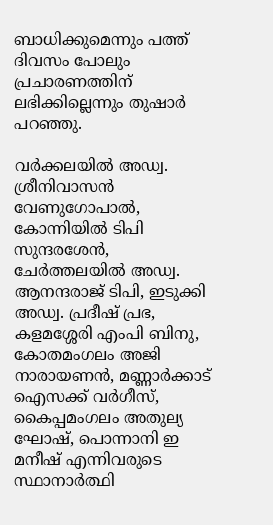ബാധിക്കുമെന്നും പത്ത് ദിവസം പോലും പ്രചാരണത്തിന് ലഭിക്കില്ലെന്നും തുഷാര്‍ പറഞ്ഞു.

വര്‍ക്കലയിൽ അഡ്വ. ശ്രീനിവാസൻ വേണുഗോപാൽ, കോന്നിയിൽ ടിപി സുന്ദരശേൻ, ചേര്‍ത്തലയിൽ അഡ്വ. ആനന്ദരാജ് ടിപി, ഇടുക്കി അഡ്വ. പ്രദീഷ് പ്രഭ, കളമശ്ശേരി എംപി ബിനു, കോതമംഗലം അജി നാരായണൻ, മണ്ണാര്‍ക്കാട് ഐസക്ക് വര്‍ഗീസ്, കൈപ്പമംഗലം അതുല്യ ഘോഷ്, പൊന്നാനി ഇ മനീഷ് എന്നിവരുടെ സ്ഥാനാര്‍ത്ഥി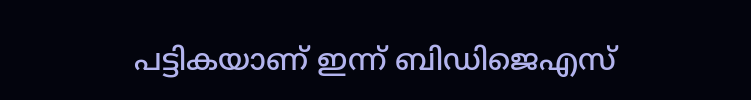പട്ടികയാണ് ഇന്ന് ബിഡിജെഎസ്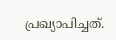പ്രഖ്യാപിച്ചത്.